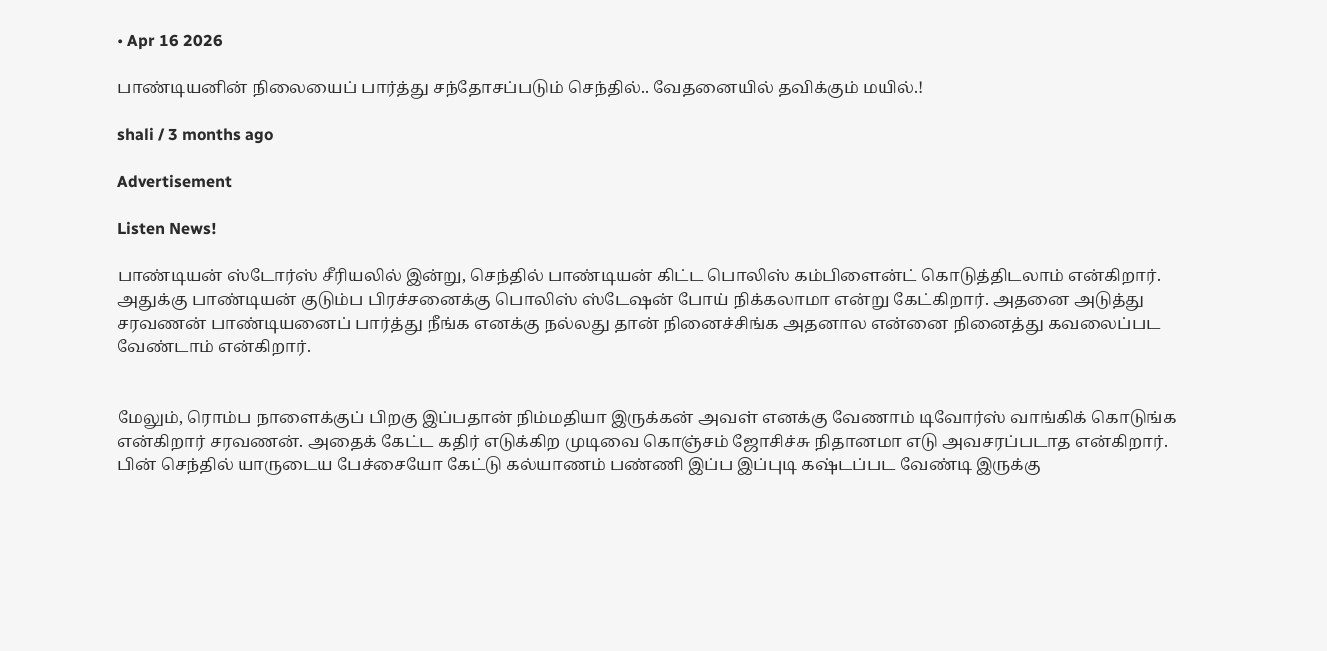• Apr 16 2026

பாண்டியனின் நிலையைப் பார்த்து சந்தோசப்படும் செந்தில்.. வேதனையில் தவிக்கும் மயில்.!

shali / 3 months ago

Advertisement

Listen News!

பாண்டியன் ஸ்டோர்ஸ் சீரியலில் இன்று, செந்தில் பாண்டியன் கிட்ட பொலிஸ் கம்பிளைன்ட் கொடுத்திடலாம் என்கிறார். அதுக்கு பாண்டியன் குடும்ப பிரச்சனைக்கு பொலிஸ் ஸ்டேஷன் போய் நிக்கலாமா என்று கேட்கிறார். அதனை அடுத்து சரவணன் பாண்டியனைப் பார்த்து நீங்க எனக்கு நல்லது தான் நினைச்சிங்க அதனால என்னை நினைத்து கவலைப்பட வேண்டாம் என்கிறார்.


மேலும், ரொம்ப நாளைக்குப் பிறகு இப்பதான் நிம்மதியா இருக்கன் அவள் எனக்கு வேணாம் டிவோர்ஸ் வாங்கிக் கொடுங்க என்கிறார் சரவணன். அதைக் கேட்ட கதிர் எடுக்கிற முடிவை கொஞ்சம் ஜோசிச்சு நிதானமா எடு அவசரப்படாத என்கிறார். பின் செந்தில் யாருடைய பேச்சையோ கேட்டு கல்யாணம் பண்ணி இப்ப இப்புடி கஷ்டப்பட வேண்டி இருக்கு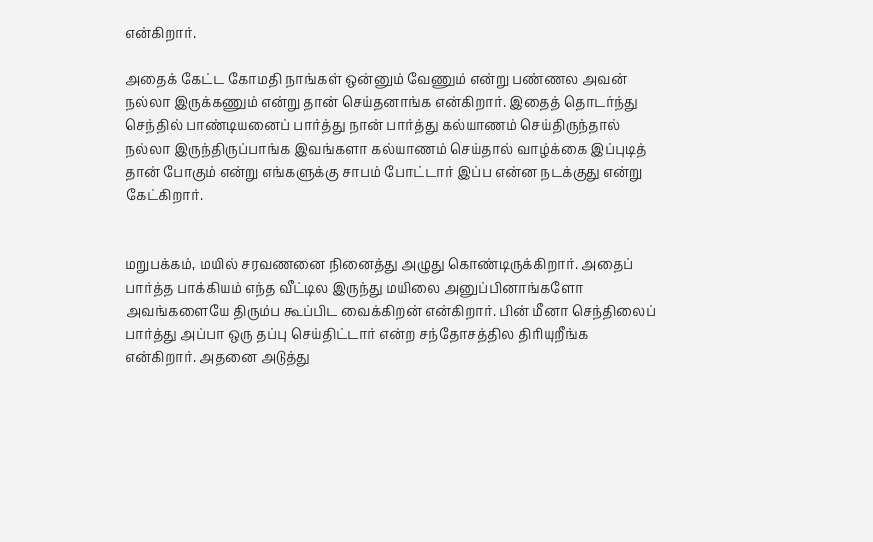என்கிறார்.

அதைக் கேட்ட கோமதி நாங்கள் ஒன்னும் வேணும் என்று பண்ணல அவன் நல்லா இருக்கணும் என்று தான் செய்தனாங்க என்கிறார். இதைத் தொடர்ந்து செந்தில் பாண்டியனைப் பார்த்து நான் பார்த்து கல்யாணம் செய்திருந்தால் நல்லா இருந்திருப்பாங்க இவங்களா கல்யாணம் செய்தால் வாழ்க்கை இப்புடித் தான் போகும் என்று எங்களுக்கு சாபம் போட்டார் இப்ப என்ன நடக்குது என்று கேட்கிறார்.


மறுபக்கம், மயில் சரவணனை நினைத்து அழுது கொண்டிருக்கிறார். அதைப் பார்த்த பாக்கியம் எந்த வீட்டில இருந்து மயிலை அனுப்பினாங்களோ அவங்களையே திரும்ப கூப்பிட வைக்கிறன் என்கிறார். பின் மீனா செந்திலைப் பார்த்து அப்பா ஒரு தப்பு செய்திட்டார் என்ற சந்தோசத்தில திரியுறீங்க என்கிறார். அதனை அடுத்து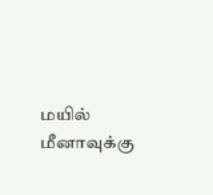மயில் மீனாவுக்கு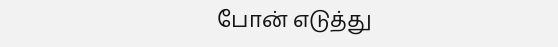போன் எடுத்து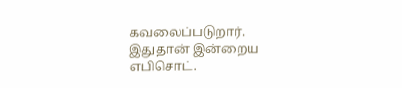கவலைப்படுறார். இதுதான் இன்றைய எபிசொட்.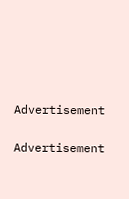Advertisement

Advertisement